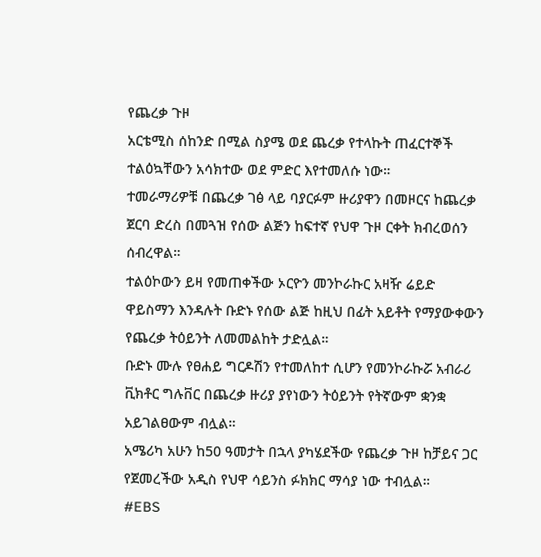የጨረቃ ጉዞ
አርቴሚስ ሰከንድ በሚል ስያሜ ወደ ጨረቃ የተላኩት ጠፈርተኞች ተልዕኳቸውን አሳክተው ወደ ምድር እየተመለሱ ነው።
ተመራማሪዎቹ በጨረቃ ገፅ ላይ ባያርፉም ዙሪያዋን በመዞርና ከጨረቃ ጀርባ ድረስ በመጓዝ የሰው ልጅን ከፍተኛ የህዋ ጉዞ ርቀት ክብረወሰን ሰብረዋል።
ተልዕኮውን ይዛ የመጠቀችው ኦርዮን መንኮራኩር አዛዥ ሬይድ ዋይስማን እንዳሉት ቡድኑ የሰው ልጅ ከዚህ በፊት አይቶት የማያውቀውን የጨረቃ ትዕይንት ለመመልከት ታድሏል።
ቡድኑ ሙሉ የፀሐይ ግርዶሽን የተመለከተ ሲሆን የመንኮራኩሯ አብራሪ ቪክቶር ግሉቨር በጨረቃ ዙሪያ ያየነውን ትዕይንት የትኛውም ቋንቋ አይገልፀውም ብሏል።
አሜሪካ አሁን ከ50 ዓመታት በኋላ ያካሄደችው የጨረቃ ጉዞ ከቻይና ጋር የጀመረችው አዲስ የህዋ ሳይንስ ፉክክር ማሳያ ነው ተብሏል።
#EBS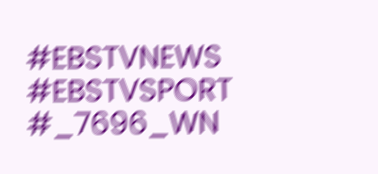#EBSTVNEWS
#EBSTVSPORT
#_7696_WN